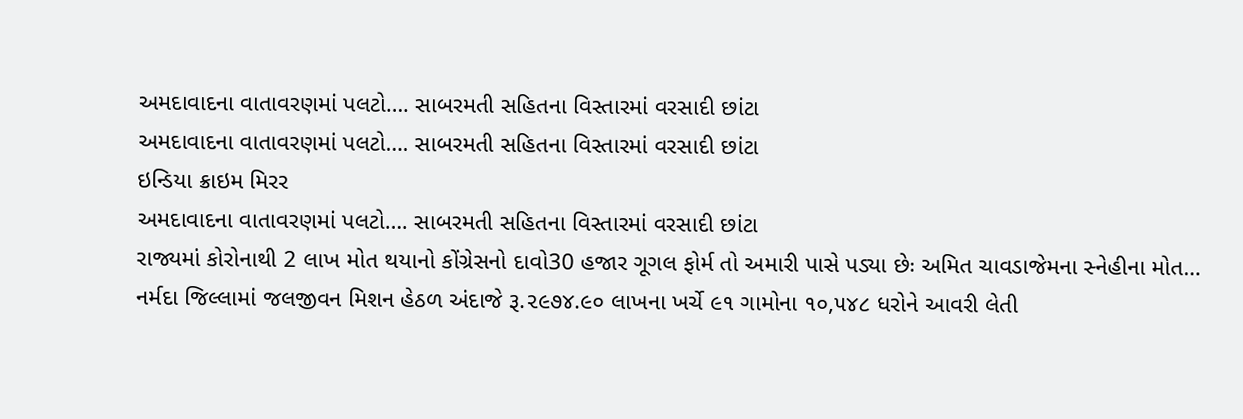અમદાવાદના વાતાવરણમાં પલટો…. સાબરમતી સહિતના વિસ્તારમાં વરસાદી છાંટા
અમદાવાદના વાતાવરણમાં પલટો…. સાબરમતી સહિતના વિસ્તારમાં વરસાદી છાંટા
ઇન્ડિયા ક્રાઇમ મિરર
અમદાવાદના વાતાવરણમાં પલટો…. સાબરમતી સહિતના વિસ્તારમાં વરસાદી છાંટા
રાજ્યમાં કોરોનાથી 2 લાખ મોત થયાનો કોંગ્રેસનો દાવો30 હજાર ગૂગલ ફોર્મ તો અમારી પાસે પડ્યા છેઃ અમિત ચાવડાજેમના સ્નેહીના મોત…
નર્મદા જિલ્લામાં જલજીવન મિશન હેઠળ અંદાજે રૂ.૨૯૭૪.૯૦ લાખના ખર્ચે ૯૧ ગામોના ૧૦,૫૪૮ ધરોને આવરી લેતી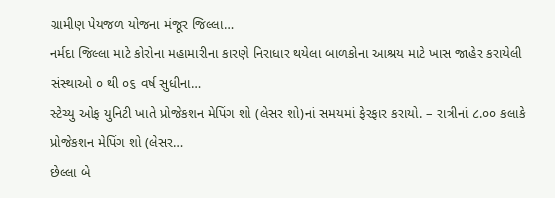ગ્રામીણ પેયજળ યોજના મંજૂર જિલ્લા…
નર્મદા જિલ્લા માટે કોરોના મહામારીના કારણે નિરાધાર થયેલા બાળકોના આશ્રય માટે ખાસ જાહેર કરાયેલી સંસ્થાઓ ૦ થી ૦૬ વર્ષ સુધીના…
સ્ટેચ્યુ ઓફ યુનિટી ખાતે પ્રોજેકશન મેપિંગ શો (લેસર શો)નાં સમયમાં ફેરફાર કરાયો. – રાત્રીનાં ૮.૦૦ કલાકે પ્રોજેકશન મેપિંગ શો (લેસર…
છેલ્લા બે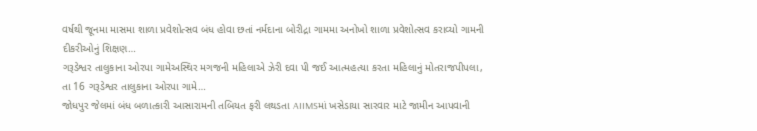વર્ષથી જૂનમા માસમા શાળા પ્રવેશોત્સવ બંધ હોવા છતાં નર્મદાના બોરીદ્રા ગામમા અનોખો શાળા પ્રવેશોત્સવ કરાવ્યો ગામની દીકરીઓનું શિક્ષણ…
ગરૂડેશ્વર તાલુકાના ઓરપા ગામેઅસ્થિર મગજની મહિલાએ ઝેરી દવા પી જઈ આત્મહત્યા કરતા મહિલાનું મોતરાજપીપલા, તા 16 ગરૂડેશ્વર તાલુકાના ઓરપા ગામે…
જોધપુર જેલમાં બંધ બળાત્કારી આસારામની તબિયત ફરી લથડતા AIIMSમાં ખસેડાયા સારવાર માટે જામીન આપવાની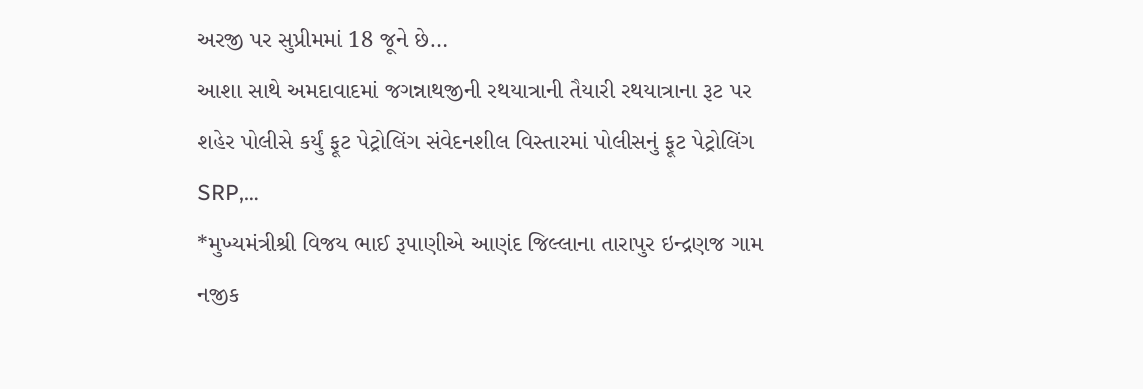અરજી પર સુપ્રીમમાં 18 જૂને છે…
આશા સાથે અમદાવાદમાં જગન્નાથજીની રથયાત્રાની તૈયારી રથયાત્રાના રૂટ પર શહેર પોલીસે કર્યું ફૂટ પેટ્રોલિંગ સંવેદનશીલ વિસ્તારમાં પોલીસનું ફૂટ પેટ્રોલિંગ SRP,…
*મુખ્યમંત્રીશ્રી વિજય ભાઈ રૂપાણીએ આણંદ જિલ્લાના તારાપુર ઇન્દ્રણજ ગામ નજીક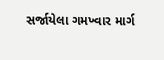સર્જાયેલા ગમખ્વાર માર્ગ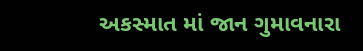અકસ્માત માં જાન ગુમાવનારા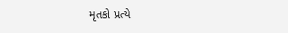મૃતકો પ્રત્યે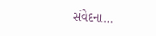સંવેદના…